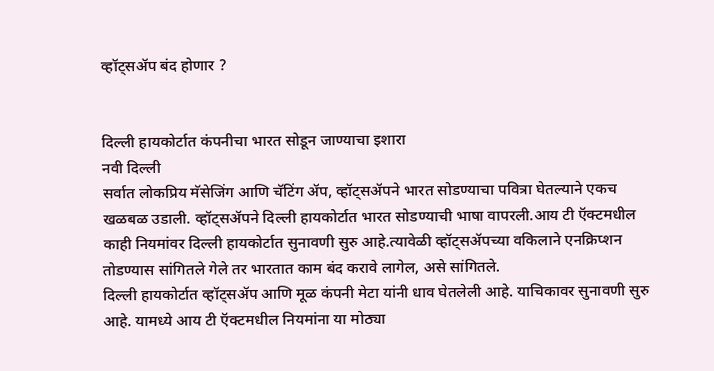व्हॉट्सॲप बंद होणार ?


दिल्ली हायकोर्टात कंपनीचा भारत सोडून जाण्याचा इशारा
नवी दिल्ली
सर्वात लोकप्रिय मॅसेजिंग आणि चॅटिंग ॲप, व्हॉट्सॲपने भारत सोडण्याचा पवित्रा घेतल्याने एकच खळबळ उडाली. व्हॉट्सॲपने दिल्ली हायकोर्टात भारत सोडण्याची भाषा वापरली.आय टी ऍक्टमधील काही नियमांवर दिल्ली हायकोर्टात सुनावणी सुरु आहे.त्यावेळी व्हॉट्सॲपच्या वकिलाने एनक्रिप्शन तोडण्यास सांगितले गेले तर भारतात काम बंद करावे लागेल, असे सांगितले.
दिल्ली हायकोर्टात व्हॉट्सॲप आणि मूळ कंपनी मेटा यांनी धाव घेतलेली आहे. याचिकावर सुनावणी सुरु आहे. यामध्ये आय टी ऍक्टमधील नियमांना या मोठ्या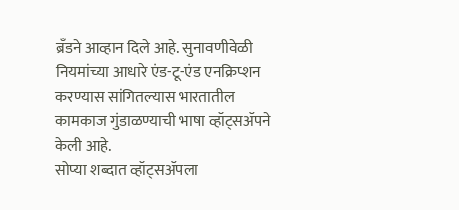ब्रँडने आव्हान दिले आहे. सुनावणीवेळी नियमांच्या आधारे एंड-टू-एंड एनक्रिप्शन करण्यास सांगितल्यास भारतातील कामकाज गुंडाळण्याची भाषा व्हॉट्सॲपने केली आहे.
सोप्या शब्दात व्हॉट्सॲपला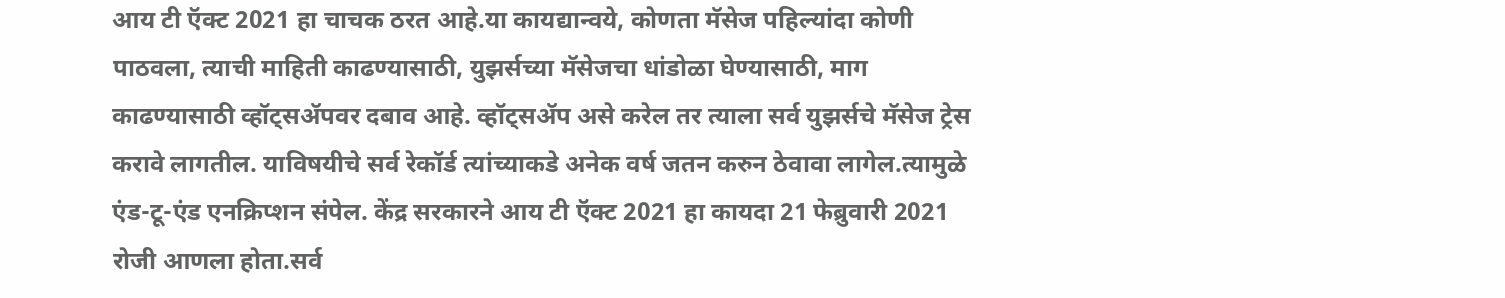आय टी ऍक्ट 2021 हा चाचक ठरत आहे.या कायद्यान्वये, कोणता मॅसेज पहिल्यांदा कोणी पाठवला, त्याची माहिती काढण्यासाठी, युझर्सच्या मॅसेजचा धांडोळा घेण्यासाठी, माग काढण्यासाठी व्हॉट्सॲपवर दबाव आहे. व्हॉट्सॲप असे करेल तर त्याला सर्व युझर्सचे मॅसेज ट्रेस करावे लागतील. याविषयीचे सर्व रेकॉर्ड त्यांच्याकडे अनेक वर्ष जतन करुन ठेवावा लागेल.त्यामुळे एंड-टू-एंड एनक्रिप्शन संपेल. केंद्र सरकारने आय टी ऍक्ट 2021 हा कायदा 21 फेब्रुवारी 2021 रोजी आणला होता.सर्व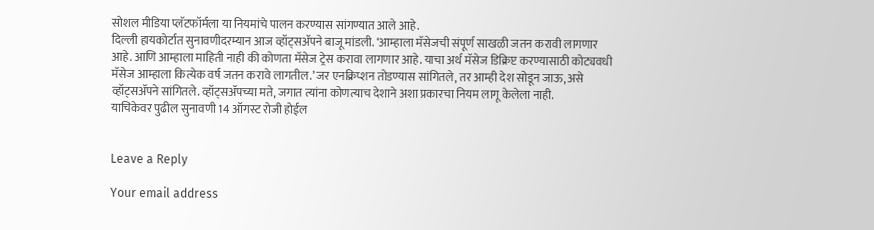सोशल मीडिया प्लॅटफॉर्मला या नियमांचे पालन करण्यास सांगण्यात आले आहे.
दिल्ली हायकोर्टात सुनावणीदरम्यान आज व्हॉट्सॲपने बाजू मांडली. ‘आम्हाला मॅसेजची संपूर्ण साखळी जतन करावी लागणार आहे. आणि आम्हाला माहिती नाही की कोणता मॅसेज ट्रेस करावा लागणार आहे. याचा अर्थ मॅसेज डिक्रिप्ट करण्यासाठी कोट्यवधी मॅसेज आम्हाला कित्येक वर्ष जतन करावे लागतील.’ जर एनक्रिप्शन तोडण्यास सांगितले, तर आम्ही देश सोडून जाऊ, असे व्हॉट्सॲपने सांगितले. व्हॉट्सॲपच्या मते, जगात त्यांना कोणत्याच देशाने अशा प्रकारचा नियम लागू केलेला नाही.
याचिकेवर पुढील सुनावणी 14 ऑगस्ट रोजी होईल


Leave a Reply

Your email address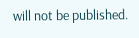will not be published.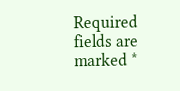Required fields are marked *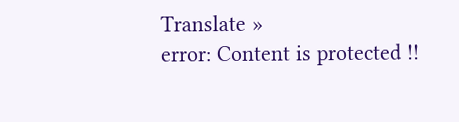Translate »
error: Content is protected !!